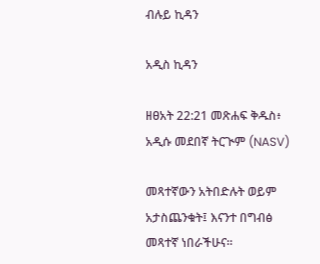ብሉይ ኪዳን

አዲስ ኪዳን

ዘፀአት 22:21 መጽሐፍ ቅዱስ፥ አዲሱ መደበኛ ትርጒም (NASV)

መጻተኛውን አትበድሉት ወይም አታስጨንቁት፤ እናንተ በግብፅ መጻተኛ ነበራችሁና።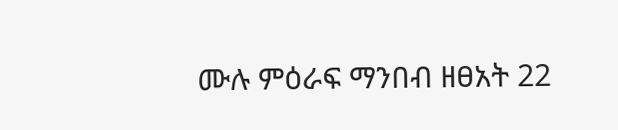ሙሉ ምዕራፍ ማንበብ ዘፀአት 22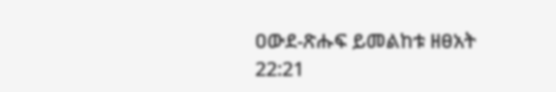ዐውደ-ጽሑፍ ይመልከቱ ዘፀአት 22:21